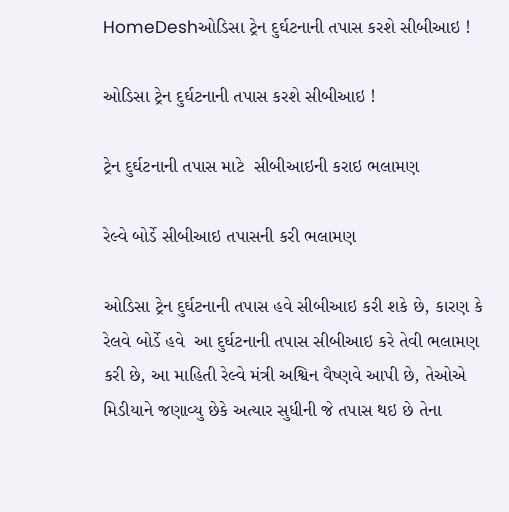HomeDeshઓડિસા ટ્રેન દુર્ઘટનાની તપાસ કરશે સીબીઆઇ !

ઓડિસા ટ્રેન દુર્ઘટનાની તપાસ કરશે સીબીઆઇ !

ટ્રેન દુર્ઘટનાની તપાસ માટે  સીબીઆઇની કરાઇ ભલામણ

રેલ્વે બોર્ડે સીબીઆઇ તપાસની કરી ભલામણ

ઓડિસા ટ્રેન દુર્ઘટનાની તપાસ હવે સીબીઆઇ કરી શકે છે, કારણ કે રેલવે બોર્ડે હવે  આ દુર્ઘટનાની તપાસ સીબીઆઇ કરે તેવી ભલામણ કરી છે, આ માહિતી રેલ્વે મંત્રી અશ્વિન વૈષ્ણવે આપી છે, તેઓએ મિડીયાને જણાવ્યુ છેકે અત્યાર સુધીની જે તપાસ થઇ છે તેના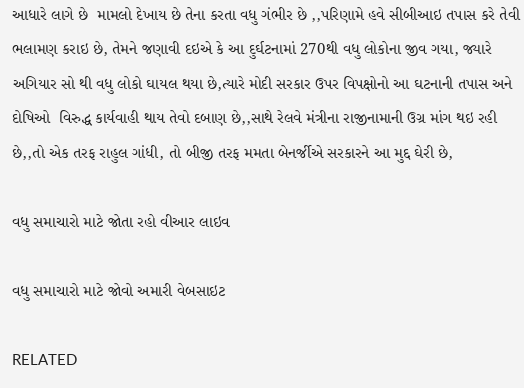આધારે લાગે છે  મામલો દેખાય છે તેના કરતા વધુ ગંભીર છે ,,પરિણામે હવે સીબીઆઇ તપાસ કરે તેવી ભલામણ કરાઇ છે, તેમને જણાવી દઇએ કે આ દુર્ઘટનામાં 270થી વધુ લોકોના જીવ ગયા, જ્યારે અગિયાર સો થી વધુ લોકો ઘાયલ થયા છે,ત્યારે મોદી સરકાર ઉપર વિપક્ષોનો આ ઘટનાની તપાસ અને દોષિઓ  વિરુદ્ધ કાર્યવાહી થાય તેવો દબાણ છે,,સાથે રેલવે મંત્રીના રાજીનામાની ઉગ્ર માંગ થઇ રહી છે,,તો એક તરફ રાહુલ ગાંધી, તો બીજી તરફ મમતા બેનર્જીએ સરકારને આ મુદ્દ ઘેરી છે,

વધુ સમાચારો માટે જોતા રહો વીઆર લાઇવ

વધુ સમાચારો માટે જોવો અમારી વેબસાઇટ

RELATED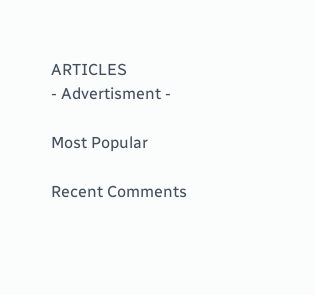ARTICLES
- Advertisment -

Most Popular

Recent Comments